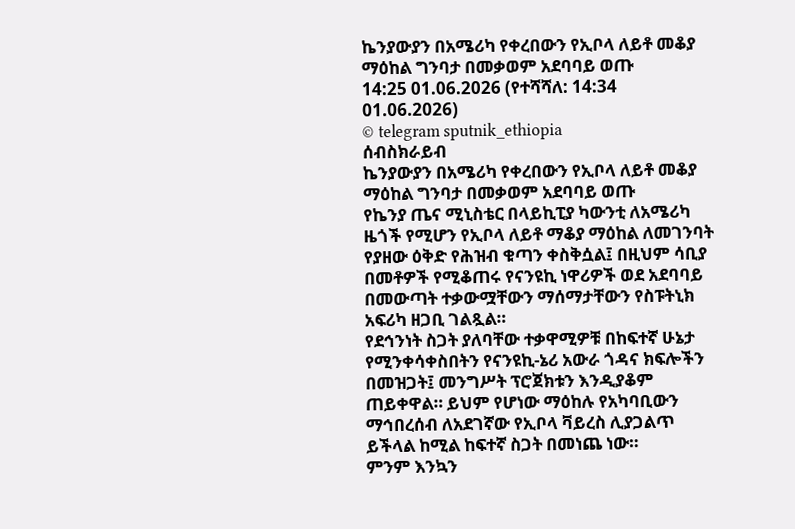ኬንያውያን በአሜሪካ የቀረበውን የኢቦላ ለይቶ መቆያ ማዕከል ግንባታ በመቃወም አደባባይ ወጡ
14:25 01.06.2026 (የተሻሻለ: 14:34 01.06.2026)
© telegram sputnik_ethiopia
ሰብስክራይብ
ኬንያውያን በአሜሪካ የቀረበውን የኢቦላ ለይቶ መቆያ ማዕከል ግንባታ በመቃወም አደባባይ ወጡ
የኬንያ ጤና ሚኒስቴር በላይኪፒያ ካውንቲ ለአሜሪካ ዜጎች የሚሆን የኢቦላ ለይቶ ማቆያ ማዕከል ለመገንባት የያዘው ዕቅድ የሕዝብ ቁጣን ቀስቅሷል፤ በዚህም ሳቢያ በመቶዎች የሚቆጠሩ የናንዩኪ ነዋሪዎች ወደ አደባባይ በመውጣት ተቃውሟቸውን ማሰማታቸውን የስፑትኒክ አፍሪካ ዘጋቢ ገልጿል።
የደኅንነት ስጋት ያለባቸው ተቃዋሚዎቹ በከፍተኛ ሁኔታ የሚንቀሳቀስበትን የናንዩኪ-ኔሪ አውራ ጎዳና ክፍሎችን በመዝጋት፤ መንግሥት ፕሮጀክቱን እንዲያቆም ጠይቀዋል። ይህም የሆነው ማዕከሉ የአካባቢውን ማኅበረሰብ ለአደገኛው የኢቦላ ቫይረስ ሊያጋልጥ ይችላል ከሚል ከፍተኛ ስጋት በመነጨ ነው።
ምንም እንኳን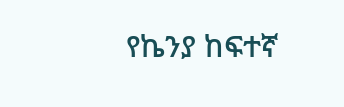የኬንያ ከፍተኛ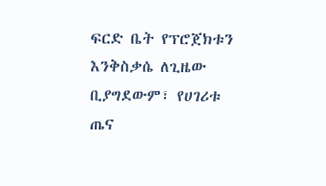ፍርድ ቤት የፕሮጀክቱን እንቅስቃሴ ለጊዜው ቢያግደውም፣ የሀገሪቱ ጤና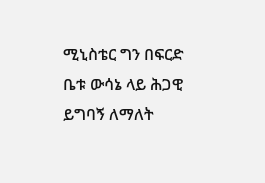ሚኒስቴር ግን በፍርድ ቤቱ ውሳኔ ላይ ሕጋዊ ይግባኝ ለማለት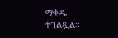ማቀዱ ተገልጿል።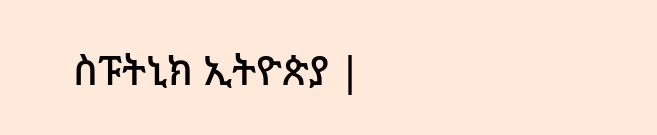ስፑትኒክ ኢትዮጵያ |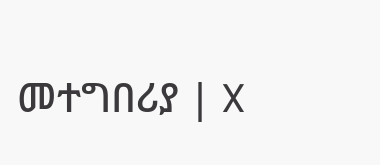መተግበሪያ | X